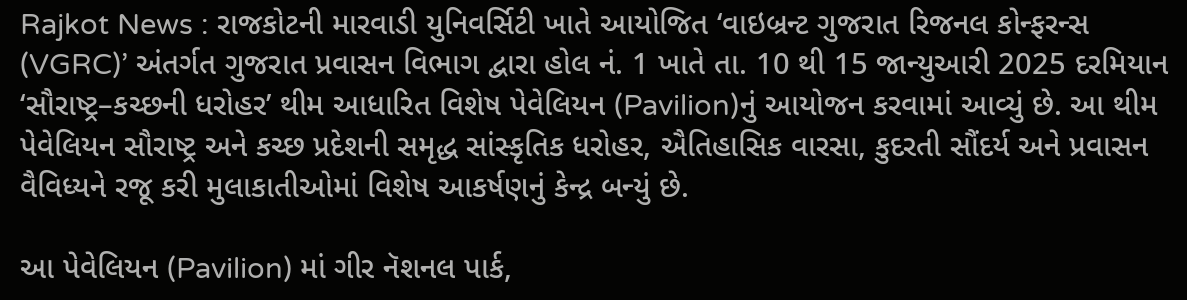Rajkot News : રાજકોટની મારવાડી યુનિવર્સિટી ખાતે આયોજિત ‘વાઇબ્રન્ટ ગુજરાત રિજનલ કોન્ફરન્સ (VGRC)’ અંતર્ગત ગુજરાત પ્રવાસન વિભાગ દ્વારા હોલ નં. 1 ખાતે તા. 10 થી 15 જાન્યુઆરી 2025 દરમિયાન ‘સૌરાષ્ટ્ર–કચ્છની ધરોહર’ થીમ આધારિત વિશેષ પેવેલિયન (Pavilion)નું આયોજન કરવામાં આવ્યું છે. આ થીમ પેવેલિયન સૌરાષ્ટ્ર અને કચ્છ પ્રદેશની સમૃદ્ધ સાંસ્કૃતિક ધરોહર, ઐતિહાસિક વારસા, કુદરતી સૌંદર્ય અને પ્રવાસન વૈવિધ્યને રજૂ કરી મુલાકાતીઓમાં વિશેષ આકર્ષણનું કેન્દ્ર બન્યું છે.

આ પેવેલિયન (Pavilion) માં ગીર નૅશનલ પાર્ક,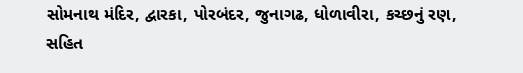સોમનાથ મંદિર, દ્વારકા, પોરબંદર, જુનાગઢ, ધોળાવીરા, કચ્છનું રણ, સહિત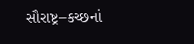સૌરાષ્ટ્ર–કચ્છનાં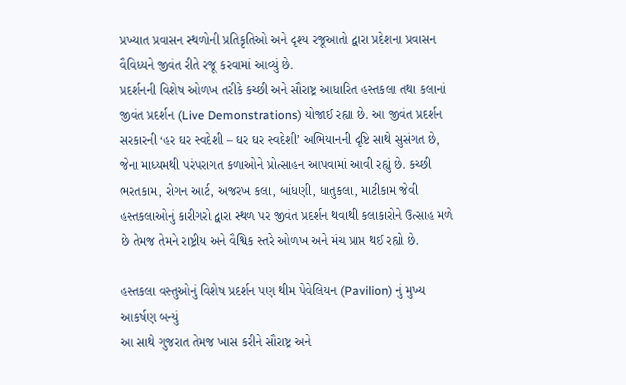પ્રખ્યાત પ્રવાસન સ્થળોની પ્રતિકૃતિઓ અને દૃશ્ય રજૂઆતો દ્વારા પ્રદેશના પ્રવાસન વૈવિધ્યને જીવંત રીતે રજૂ કરવામાં આવ્યું છે.
પ્રદર્શનની વિશેષ ઓળખ તરીકે કચ્છી અને સૌરાષ્ટ્ર આધારિત હસ્તકલા તથા કલાનાં જીવંત પ્રદર્શન (Live Demonstrations) યોજાઈ રહ્યા છે. આ જીવંત પ્રદર્શન સરકારની ‘હર ઘર સ્વદેશી – ઘર ઘર સ્વદેશી’ અભિયાનની દૃષ્ટિ સાથે સુસંગત છે, જેના માધ્યમથી પરંપરાગત કળાઓને પ્રોત્સાહન આપવામાં આવી રહ્યું છે. કચ્છી ભરતકામ, રોગન આર્ટ, અજરખ કલા, બાંધણી, ધાતુકલા, માટીકામ જેવી હસ્તકલાઓનું કારીગરો દ્વારા સ્થળ પર જીવંત પ્રદર્શન થવાથી કલાકારોને ઉત્સાહ મળે છે તેમજ તેમને રાષ્ટ્રીય અને વૈશ્વિક સ્તરે ઓળખ અને મંચ પ્રાપ્ત થઈ રહ્યો છે.

હસ્તકલા વસ્તુઓનું વિશેષ પ્રદર્શન પણ થીમ પેવેલિયન (Pavilion) નું મુખ્ય આકર્ષણ બન્યું
આ સાથે ગુજરાત તેમજ ખાસ કરીને સૌરાષ્ટ્ર અને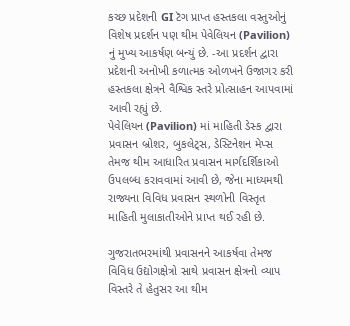કચ્છ પ્રદેશની GI ટૅગ પ્રાપ્ત હસ્તકલા વસ્તુઓનું વિશેષ પ્રદર્શન પણ થીમ પેવેલિયન (Pavilion) નું મુખ્ય આકર્ષણ બન્યું છે. -આ પ્રદર્શન દ્વારા પ્રદેશની અનોખી કળાત્મક ઓળખને ઉજાગર કરી હસ્તકલા ક્ષેત્રને વૈશ્વિક સ્તરે પ્રોત્સાહન આપવામાં આવી રહ્યું છે.
પેવેલિયન (Pavilion) માં માહિતી ડેસ્ક દ્વારા પ્રવાસન બ્રોશર, બુકલેટ્સ, ડેસ્ટિનેશન મેપ્સ તેમજ થીમ આધારિત પ્રવાસન માર્ગદર્શિકાઓ ઉપલબ્ધ કરાવવામાં આવી છે, જેના માધ્યમથી રાજ્યના વિવિધ પ્રવાસન સ્થળોની વિસ્તૃત માહિતી મુલાકાતીઓને પ્રાપ્ત થઈ રહી છે.

ગુજરાતભરમાંથી પ્રવાસનને આકર્ષવા તેમજ વિવિધ ઉદ્યોગક્ષેત્રો સાથે પ્રવાસન ક્ષેત્રનો વ્યાપ વિસ્તરે તે હેતુસર આ થીમ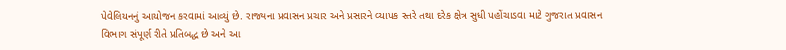પેવેલિયનનું આયોજન કરવામાં આવ્યું છે. રાજ્યના પ્રવાસન પ્રચાર અને પ્રસારને વ્યાપક સ્તરે તથા દરેક ક્ષેત્ર સુધી પહોંચાડવા માટે ગુજરાત પ્રવાસન વિભાગ સંપૂર્ણ રીતે પ્રતિબદ્ધ છે અને આ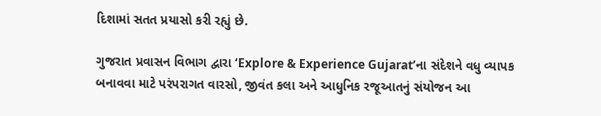દિશામાં સતત પ્રયાસો કરી રહ્યું છે.

ગુજરાત પ્રવાસન વિભાગ દ્વારા ‘Explore & Experience Gujarat’ના સંદેશને વધુ વ્યાપક બનાવવા માટે પરંપરાગત વારસો, જીવંત કલા અને આધુનિક રજૂઆતનું સંયોજન આ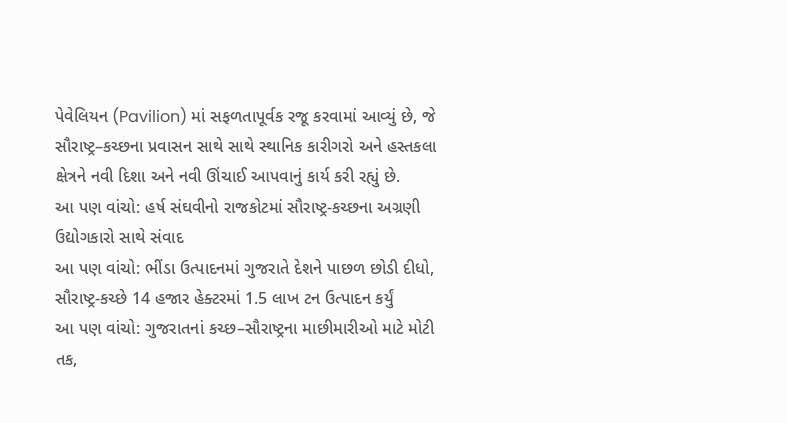પેવેલિયન (Pavilion) માં સફળતાપૂર્વક રજૂ કરવામાં આવ્યું છે, જે સૌરાષ્ટ્ર–કચ્છના પ્રવાસન સાથે સાથે સ્થાનિક કારીગરો અને હસ્તકલા ક્ષેત્રને નવી દિશા અને નવી ઊંચાઈ આપવાનું કાર્ય કરી રહ્યું છે.
આ પણ વાંચો: હર્ષ સંઘવીનો રાજકોટમાં સૌરાષ્ટ્ર-કચ્છના અગ્રણી ઉદ્યોગકારો સાથે સંવાદ
આ પણ વાંચો: ભીંડા ઉત્પાદનમાં ગુજરાતે દેશને પાછળ છોડી દીધો, સૌરાષ્ટ્ર-કચ્છે 14 હજાર હેક્ટરમાં 1.5 લાખ ટન ઉત્પાદન કર્યું
આ પણ વાંચો: ગુજરાતનાં કચ્છ–સૌરાષ્ટ્રના માછીમારીઓ માટે મોટી તક,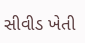સીવીડ ખેતી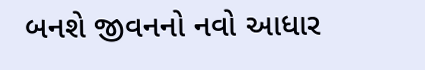બનશે જીવનનો નવો આધાર